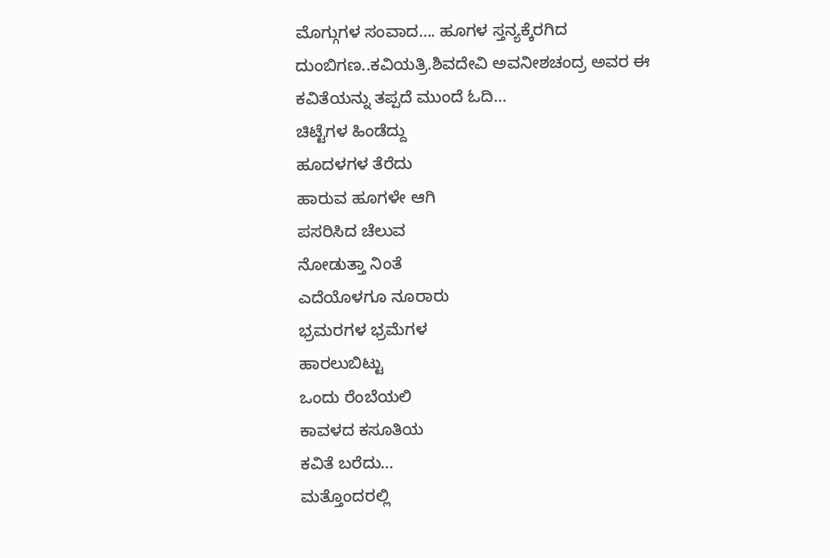ಮೊಗ್ಗುಗಳ ಸಂವಾದ…. ಹೂಗಳ ಸ್ತನ್ಯಕ್ಕೆರಗಿದ ದುಂಬಿಗಣ..ಕವಿಯತ್ರಿ.ಶಿವದೇವಿ ಅವನೀಶಚಂದ್ರ ಅವರ ಈ ಕವಿತೆಯನ್ನು ತಪ್ಪದೆ ಮುಂದೆ ಓದಿ…
ಚಿಟ್ಟೆಗಳ ಹಿಂಡೆದ್ದು
ಹೂದಳಗಳ ತೆರೆದು
ಹಾರುವ ಹೂಗಳೇ ಆಗಿ
ಪಸರಿಸಿದ ಚೆಲುವ
ನೋಡುತ್ತಾ ನಿಂತೆ
ಎದೆಯೊಳಗೂ ನೂರಾರು
ಭ್ರಮರಗಳ ಭ್ರಮೆಗಳ
ಹಾರಲುಬಿಟ್ಟು
ಒಂದು ರೆಂಬೆಯಲಿ
ಕಾವಳದ ಕಸೂತಿಯ
ಕವಿತೆ ಬರೆದು…
ಮತ್ತೊಂದರಲ್ಲಿ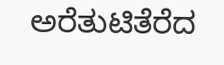ಅರೆತುಟಿತೆರೆದ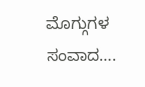ಮೊಗ್ಗುಗಳ
ಸಂವಾದ….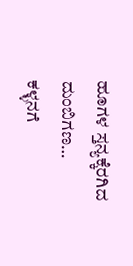ಹೂಗಳ ಸ್ತನ್ಯಕ್ಕೆರಗಿದ
ದುಂಬಿಗಣ…
ಕಳ್ಳನಗೆ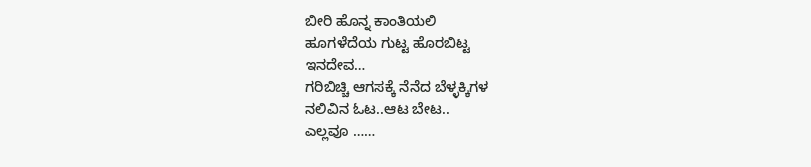ಬೀರಿ ಹೊನ್ನ ಕಾಂತಿಯಲಿ
ಹೂಗಳೆದೆಯ ಗುಟ್ಟ ಹೊರಬಿಟ್ಟ
ಇನದೇವ…
ಗರಿಬಿಚ್ಚಿ ಆಗಸಕ್ಕೆ ನೆನೆದ ಬೆಳ್ಳಕ್ಕಿಗಳ
ನಲಿವಿನ ಓಟ..ಆಟ ಬೇಟ..
ಎಲ್ಲವೂ ……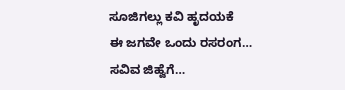ಸೂಜಿಗಲ್ಲು ಕವಿ ಹೃದಯಕೆ
ಈ ಜಗವೇ ಒಂದು ರಸರಂಗ…
ಸವಿವ ಜಿಹ್ವೆಗೆ…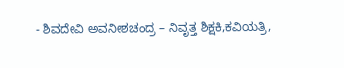- ಶಿವದೇವಿ ಅವನೀಶಚಂದ್ರ – ನಿವೃತ್ತ ಶಿಕ್ಷಕಿ,ಕವಿಯತ್ರಿ,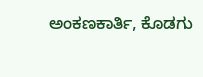ಅಂಕಣಕಾರ್ತಿ, ಕೊಡಗು